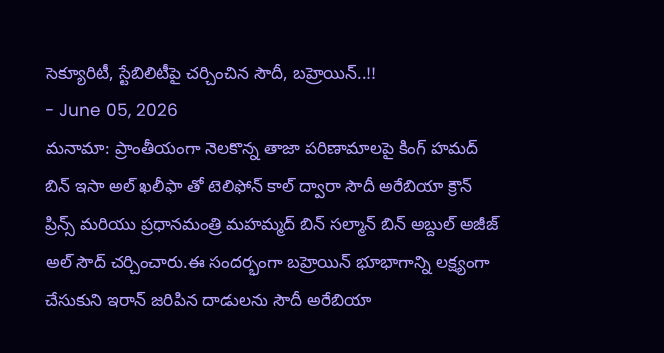సెక్యూరిటీ, స్టేబిలిటీపై చర్చించిన సౌదీ, బహ్రెయిన్..!!
- June 05, 2026
మనామా: ప్రాంతీయంగా నెలకొన్న తాజా పరిణామాలపై కింగ్ హమద్ బిన్ ఇసా అల్ ఖలీఫా తో టెలిఫోన్ కాల్ ద్వారా సౌదీ అరేబియా క్రౌన్ ప్రిన్స్ మరియు ప్రధానమంత్రి మహమ్మద్ బిన్ సల్మాన్ బిన్ అబ్దుల్ అజీజ్ అల్ సౌద్ చర్చించారు.ఈ సందర్భంగా బహ్రెయిన్ భూభాగాన్ని లక్ష్యంగా చేసుకుని ఇరాన్ జరిపిన దాడులను సౌదీ అరేబియా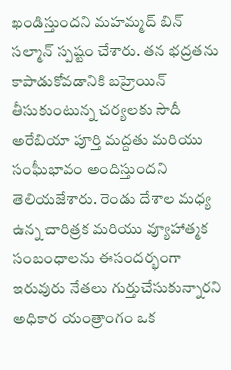ఖండిస్తుందని మహమ్మద్ బిన్ సల్మాన్ స్పష్టం చేశారు. తన భద్రతను కాపాడుకోవడానికి బహ్రెయిన్ తీసుకుంటున్న చర్యలకు సౌదీ అరేబియా పూర్తి మద్దతు మరియు సంఘీభావం అందిస్తుందని తెలియజేశారు. రెండు దేశాల మధ్య ఉన్న చారిత్రక మరియు వ్యూహాత్మక సంబంధాలను ఈసందర్భంగా ఇరువురు నేతలు గుర్తుచేసుకున్నారని అధికార యంత్రాంగం ఒక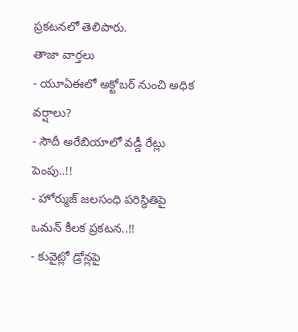ప్రకటనలో తెలిపారు.
తాజా వార్తలు
- యూఏఈలో అక్టోబర్ నుంచి అధిక వర్షాలు?
- సౌదీ అరేబియాలో వడ్డీ రేట్లు పెంపు..!!
- హోర్ముజ్ జలసంధి పరిస్థితిపై ఒమన్ కీలక ప్రకటన..!!
- కువైట్లో డ్రోన్లపై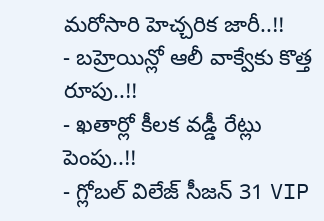మరోసారి హెచ్చరిక జారీ..!!
- బహ్రెయిన్లో ఆలీ వాక్వేకు కొత్త రూపు..!!
- ఖతార్లో కీలక వడ్డీ రేట్లు పెంపు..!!
- గ్లోబల్ విలేజ్ సీజన్ 31 VIP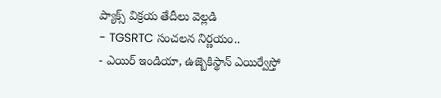ప్యాక్స్ విక్రయ తేదీలు వెల్లడి
- TGSRTC సంచలన నిర్ణయం..
- ఎయిర్ ఇండియా, ఉజ్బెకిస్థాన్ ఎయిర్వేస్తో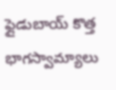ఫ్లైడుబాయ్ కొత్త భాగస్వామ్యాలు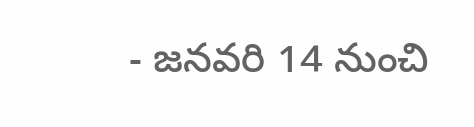- జనవరి 14 నుంచి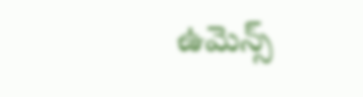ఉమెన్స్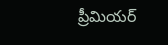ప్రీమియర్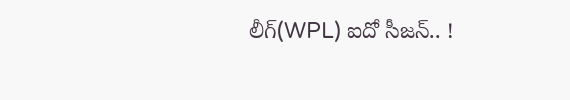లీగ్(WPL) ఐదో సీజన్.. !